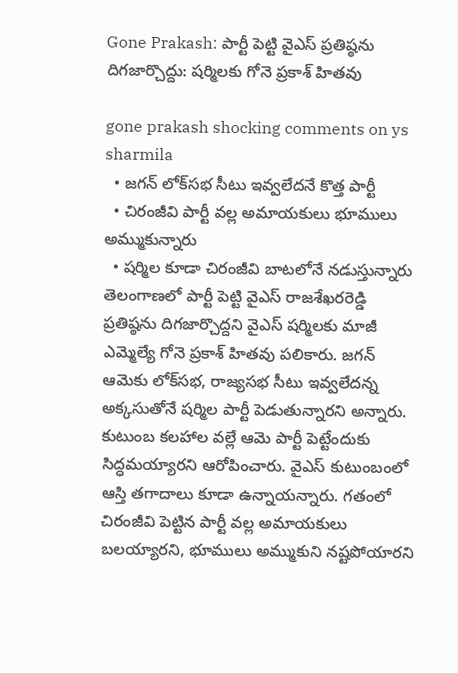Gone Prakash: పార్టీ పెట్టి వైఎస్ ప్రతిష్ఠను దిగజార్చొద్దు: షర్మిలకు గోనె ప్రకాశ్ హితవు

gone prakash shocking comments on ys sharmila
  • జగన్ లోక్‌సభ సీటు ఇవ్వలేదనే కొత్త పార్టీ
  • చిరంజీవి పార్టీ వల్ల అమాయకులు భూములు అమ్ముకున్నారు
  • షర్మిల కూడా చిరంజీవి బాటలోనే నడుస్తున్నారు
తెలంగాణలో పార్టీ పెట్టి వైఎస్ రాజశేఖరరెడ్డి ప్రతిష్ఠను దిగజార్చొద్దని వైఎస్ షర్మిలకు మాజీ ఎమ్మెల్యే గోనె ప్రకాశ్ హితవు పలికారు. జగన్ ఆమెకు లోక్‌సభ, రాజ్యసభ సీటు ఇవ్వలేదన్న అక్కసుతోనే షర్మిల పార్టీ పెడుతున్నారని అన్నారు. కుటుంబ కలహాల వల్లే ఆమె పార్టీ పెట్టేందుకు సిద్ధమయ్యారని ఆరోపించారు. వైఎస్ కుటుంబంలో ఆస్తి తగాదాలు కూడా ఉన్నాయన్నారు. గతంలో చిరంజీవి పెట్టిన పార్టీ వల్ల అమాయకులు బలయ్యారని, భూములు అమ్ముకుని నష్టపోయారని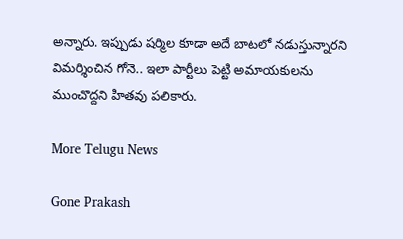అన్నారు. ఇప్పుడు షర్మిల కూడా అదే బాటలో నడుస్తున్నారని విమర్శించిన గోనె.. ఇలా పార్టీలు పెట్టి అమాయకులను ముంచొద్దని హితవు పలికారు.

More Telugu News

Gone Prakash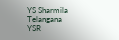YS Sharmila
Telangana
YSR